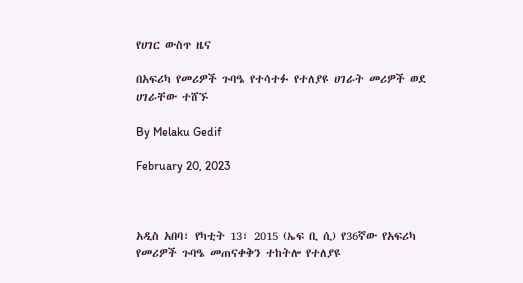የሀገር ውስጥ ዜና

በአፍሪካ የመሪዎች ጉባዔ የተሳተፉ የተለያዩ ሀገራት መሪዎች ወደ ሀገራቸው ተሸኙ

By Melaku Gedif

February 20, 2023



አዲስ አበባ፣ የካቲት 13፣ 2015 (ኤፍ ቢ ሲ) የ36ኛው የአፍሪካ የመሪዎች ጉባዔ መጠናቀቅን ተከትሎ የተለያዩ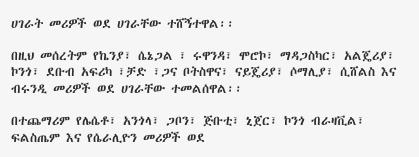ሀገራት መሪዎች ወደ ሀገራቸው ተሸኝተዋል፡፡

በዚህ መሰረትም የኬንያ፣ ሴኔጋል ፣ ሩዋንዳ፣ ሞሮኮ፣ ማዳጋስካር፣ አልጄሪያ፣ ኮንጎ፣ ደቡብ አፍሪካ ፣ቻድ ፣ጋና ቦትስዋና፣ ናይጄሪያ፣ ሶማሊያ፣ ሲሸልስ እና ብሩንዲ መሪዎች ወደ ሀገራቸው ተመልሰዋል፡፡

በተጨማሪም የሌሴቶ፣ አንጎላ፣ ጋቦን፣ ጅቡቲ፣ ኒጀር፣ ኮንጎ ብራዛቪል፣ ፍልስጤም እና የሴራሊዮን መሪዎች ወደ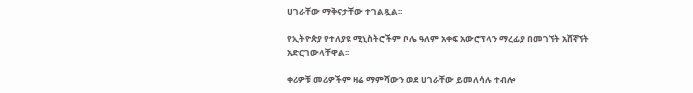ሀገራቸው ማቅናታቸው ተገልጿል፡፡

የኢትዮጵያ የተለያዩ ሚኒስትሮችም ቦሌ ዓለም አቀፍ አውሮፕላን ማረፊያ በመገኘት አሸኛኘት አድርገውላቸዋል፡፡

ቀሪዎቹ መሪዎችም ዛሬ ማምሻውን ወደ ሀገራቸው ይመለሳሉ ተብሎ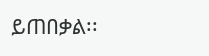ይጠበቃል፡፡